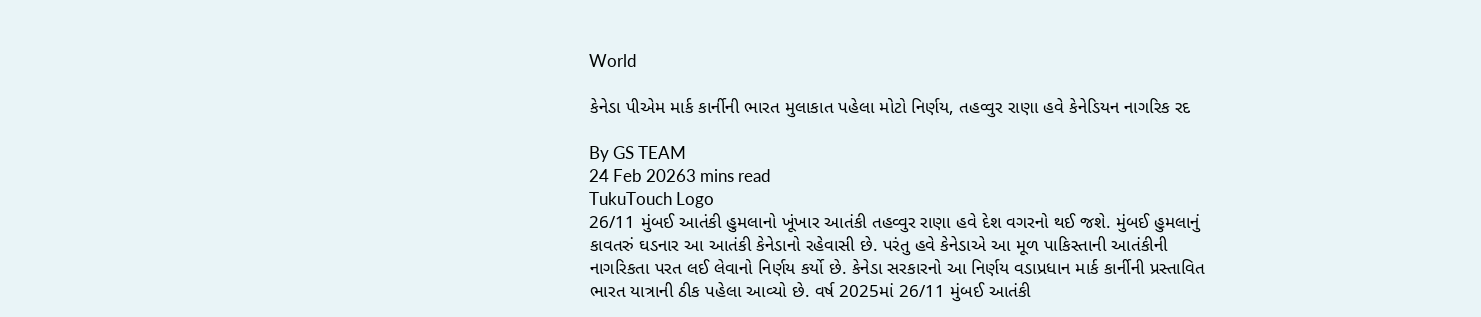World

કેનેડા પીએમ માર્ક કાર્નીની ભારત મુલાકાત પહેલા મોટો નિર્ણય, તહવ્વુર રાણા હવે કેનેડિયન નાગરિક રદ

By GS TEAM
24 Feb 20263 mins read
TukuTouch Logo
26/11 મુંબઈ આતંકી હુમલાનો ખૂંખાર આતંકી તહવ્વુર રાણા હવે દેશ વગરનો થઈ જશે. મુંબઈ હુમલાનું કાવતરું ઘડનાર આ આતંકી કેનેડાનો રહેવાસી છે. પરંતુ હવે કેનેડાએ આ મૂળ પાકિસ્તાની આતંકીની નાગરિકતા પરત લઈ લેવાનો નિર્ણય કર્યો છે. કેનેડા સરકારનો આ નિર્ણય વડાપ્રધાન માર્ક કાર્નીની પ્રસ્તાવિત ભારત યાત્રાની ઠીક પહેલા આવ્યો છે. વર્ષ 2025માં 26/11 મુંબઈ આતંકી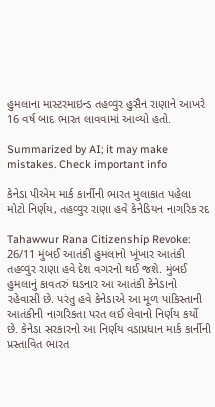હુમલાના માસ્ટરમાઇન્ડ તહવ્વુર હુસૈન રાણાને આખરે 16 વર્ષ બાદ ભારત લાવવામાં આવ્યો હતો.

Summarized by AI; it may make mistakes. Check important info

કેનેડા પીએમ માર્ક કાર્નીની ભારત મુલાકાત પહેલા મોટો નિર્ણય, તહવ્વુર રાણા હવે કેનેડિયન નાગરિક રદ

Tahawwur Rana Citizenship Revoke: 26/11 મુંબઈ આતંકી હુમલાનો ખૂંખાર આતંકી તહવ્વુર રાણા હવે દેશ વગરનો થઈ જશે. મુંબઈ હુમલાનું કાવતરું ઘડનાર આ આતંકી કેનેડાનો રહેવાસી છે. પરંતુ હવે કેનેડાએ આ મૂળ પાકિસ્તાની આતંકીની નાગરિકતા પરત લઈ લેવાનો નિર્ણય કર્યો છે. કેનેડા સરકારનો આ નિર્ણય વડાપ્રધાન માર્ક કાર્નીની પ્રસ્તાવિત ભારત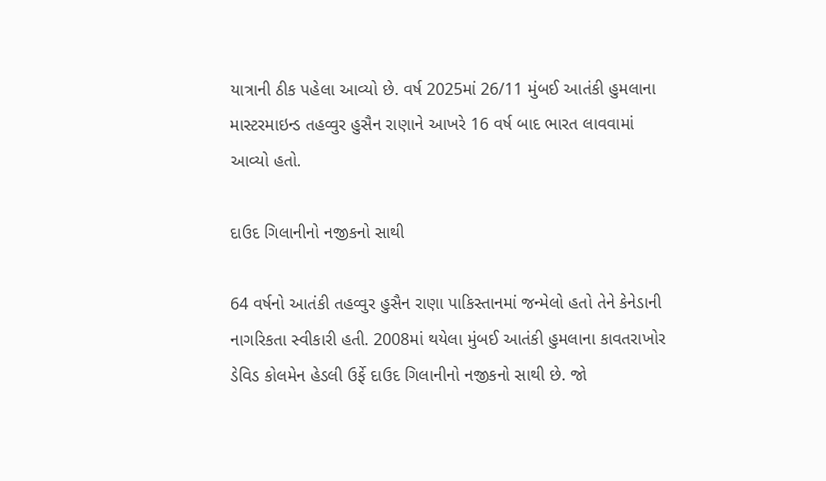યાત્રાની ઠીક પહેલા આવ્યો છે. વર્ષ 2025માં 26/11 મુંબઈ આતંકી હુમલાના માસ્ટરમાઇન્ડ તહવ્વુર હુસૈન રાણાને આખરે 16 વર્ષ બાદ ભારત લાવવામાં આવ્યો હતો.

દાઉદ ગિલાનીનો નજીકનો સાથી

64 વર્ષનો આતંકી તહવ્વુર હુસૈન રાણા પાકિસ્તાનમાં જન્મેલો હતો તેને કેનેડાની નાગરિકતા સ્વીકારી હતી. 2008માં થયેલા મુંબઈ આતંકી હુમલાના કાવતરાખોર ડેવિડ કોલમેન હેડલી ઉર્ફે દાઉદ ગિલાનીનો નજીકનો સાથી છે. જો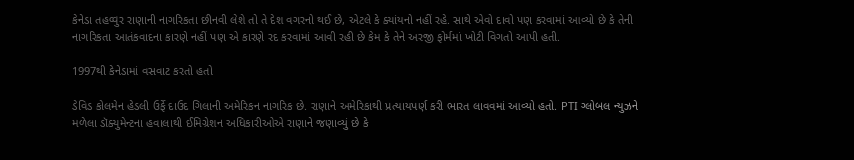કેનેડા તહવ્વુર રાણાની નાગરિકતા છીનવી લેશે તો તે દેશ વગરનો થઈ છે, એટલે કે ક્યાંયનો નહીં રહે. સાથે એવો દાવો પણ કરવામાં આવ્યો છે કે તેની નાગરિકતા આતંકવાદના કારણે નહીં પણ એ કારણે રદ કરવામાં આવી રહી છે કેમ કે તેને અરજી ફોર્મમાં ખોટી વિગતો આપી હતી.

1997થી કેનેડામાં વસવાટ કરતો હતો

ડેવિડ કોલમેન હેડલી ઉર્ફે દાઉદ ગિલાની અમેરિકન નાગરિક છે. રાણાને અમેરિકાથી પ્રત્યાયપર્ણ કરી ભારત લાવવમાં આવ્યો હતો. PTI ગ્લોબલ ન્યુઝને મળેલા ડૉક્યુમેન્ટના હવાલાથી ઈમિગ્રેશન અધિકારીઓએ રાણાને જણાવ્યું છે કે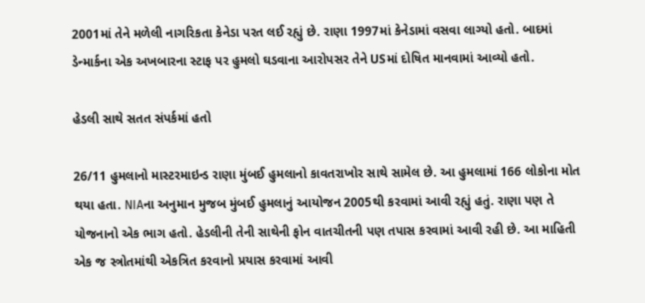2001માં તેને મળેલી નાગરિકતા કેનેડા પરત લઈ રહ્યું છે. રાણા 1997માં કેનેડામાં વસવા લાગ્યો હતો. બાદમાં ડેન્માર્કના એક અખબારના સ્ટાફ પર હુમલો ઘડવાના આરોપસર તેને USમાં દોષિત માનવામાં આવ્યો હતો.

હેડલી સાથે સતત સંપર્કમાં હતો

26/11 હુમલાનો માસ્ટરમાઇન્ડ રાણા મુંબઈ હુમલાનો કાવતરાખોર સાથે સામેલ છે. આ હુમલામાં 166 લોકોના મોત થયા હતા. NIAના અનુમાન મુજબ મુંબઈ હુમલાનું આયોજન 2005થી કરવામાં આવી રહ્યું હતું. રાણા પણ તે યોજનાનો એક ભાગ હતો. હેડલીની તેની સાથેની ફોન વાતચીતની પણ તપાસ કરવામાં આવી રહી છે. આ માહિતી એક જ સ્ત્રોતમાંથી એકત્રિત કરવાનો પ્રયાસ કરવામાં આવી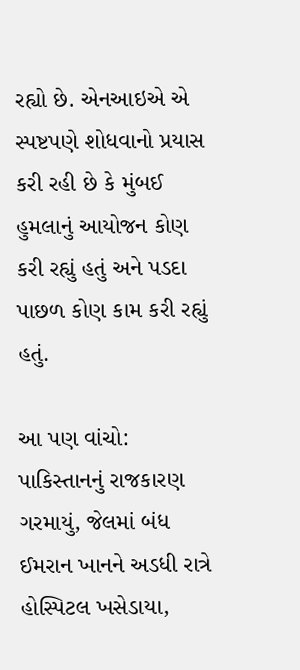રહ્યો છે. એનઆઇએ એ સ્પષ્ટપણે શોધવાનો પ્રયાસ કરી રહી છે કે મુંબઈ હુમલાનું આયોજન કોણ કરી રહ્યું હતું અને પડદા પાછળ કોણ કામ કરી રહ્યું હતું.

આ પણ વાંચો: પાકિસ્તાનનું રાજકારણ ગરમાયું, જેલમાં બંધ ઈમરાન ખાનને અડધી રાત્રે હોસ્પિટલ ખસેડાયા,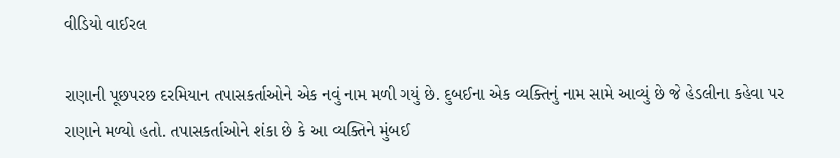વીડિયો વાઈરલ

રાણાની પૂછપરછ દરમિયાન તપાસકર્તાઓને એક નવું નામ મળી ગયું છે. દુબઈના એક વ્યક્તિનું નામ સામે આવ્યું છે જે હેડલીના કહેવા પર રાણાને મળ્યો હતો. તપાસકર્તાઓને શંકા છે કે આ વ્યક્તિને મુંબઈ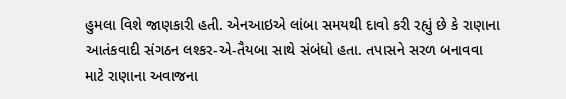હુમલા વિશે જાણકારી હતી. એનઆઇએ લાંબા સમયથી દાવો કરી રહ્યું છે કે રાણાના આતંકવાદી સંગઠન લશ્કર-એ-તૈયબા સાથે સંબંધો હતા. તપાસને સરળ બનાવવા માટે રાણાના અવાજના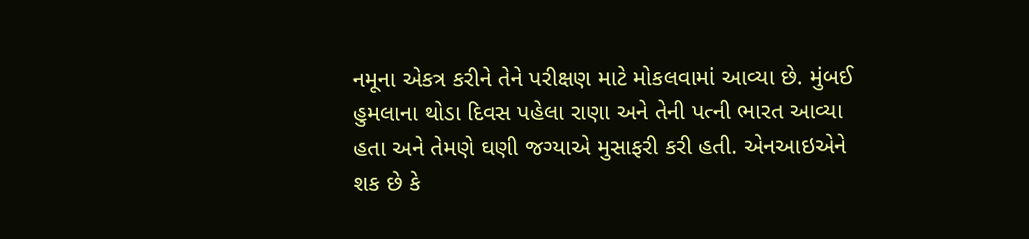નમૂના એકત્ર કરીને તેને પરીક્ષણ માટે મોકલવામાં આવ્યા છે. મુંબઈ હુમલાના થોડા દિવસ પહેલા રાણા અને તેની પત્ની ભારત આવ્યા હતા અને તેમણે ઘણી જગ્યાએ મુસાફરી કરી હતી. એનઆઇએને શક છે કે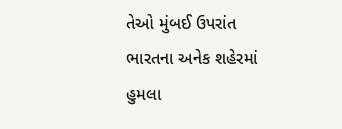તેઓ મુંબઈ ઉપરાંત ભારતના અનેક શહેરમાં હુમલા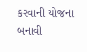કરવાની યોજના બનાવી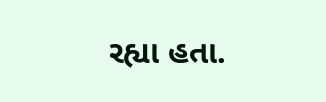રહ્યા હતા.